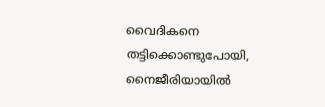വൈദികനെ തട്ടിക്കൊണ്ടുപോയി, നൈജീരിയായില്‍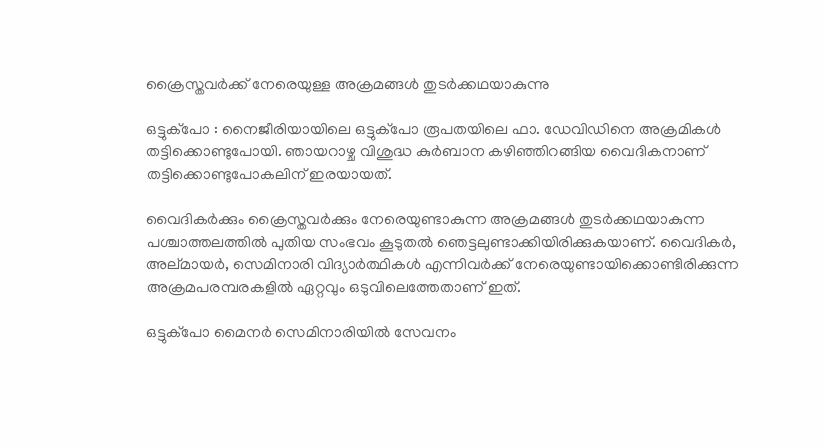ക്രൈസ്തവര്‍ക്ക് നേരെയുള്ള അക്രമങ്ങള്‍ തുടര്‍ക്കഥയാകുന്നു

ഒട്ടുക്‌പോ : നൈജീരിയായിലെ ഒട്ടുക്‌പോ രൂപതയിലെ ഫാ. ഡേവിഡിനെ അക്രമികള്‍ തട്ടിക്കൊണ്ടുപോയി. ഞായറാഴ്ച വിശുദ്ധ കുര്‍ബാന കഴിഞ്ഞിറങ്ങിയ വൈദികനാണ് തട്ടിക്കൊണ്ടുപോകലിന് ഇരയായത്.

വൈദികര്‍ക്കും ക്രൈസ്തവര്‍ക്കും നേരെയുണ്ടാകുന്ന അക്രമങ്ങള്‍ തുടര്‍ക്കഥയാകുന്ന പശ്ചാത്തലത്തില്‍ പുതിയ സംഭവം കൂടുതല്‍ ഞെട്ടലുണ്ടാക്കിയിരിക്കുകയാണ്. വൈദികര്‍, അല്മായര്‍, സെമിനാരി വിദ്യാര്‍ത്ഥികള്‍ എന്നിവര്‍ക്ക് നേരെയുണ്ടായിക്കൊണ്ടിരിക്കുന്ന അക്രമപരമ്പരകളില്‍ ഏറ്റവും ഒടുവിലെത്തേതാണ് ഇത്.

ഒട്ടുക്‌പോ മൈനര്‍ സെമിനാരിയില്‍ സേവനം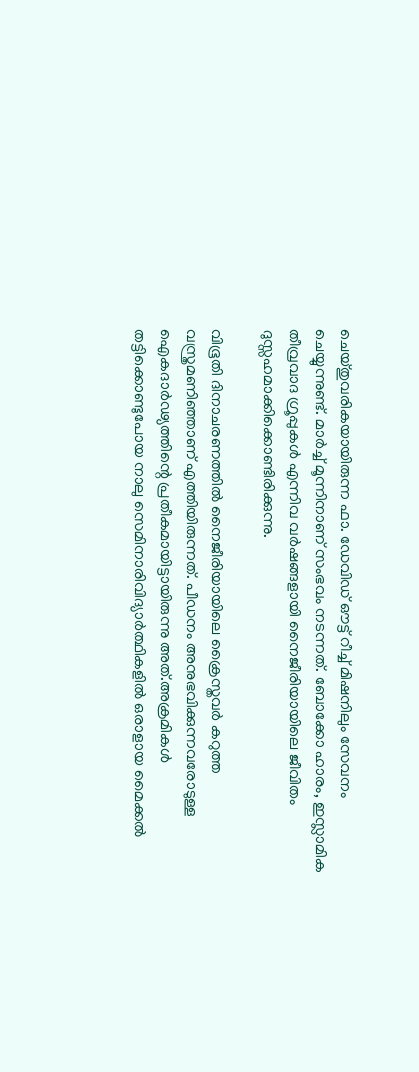ചെയ്തുവരികയായിരുന്ന ഫാ. ഡേവിഡ് ഔട്ട് റീച്ച് മിഷനിലും സേവനം ചെയ്യുന്നുണ്ട്. മാര്‍ച്ച് മൂന്നിനാണ് സംഭവം നടന്നത്. ബോക്കോ ഹാരം, ഇസ്ലാമിക തീവ്രവാദ ഗ്രൂപ്പുകള്‍ എന്നിവ വര്‍ഷങ്ങളായി നൈജീരിയായിലെ ജീവിതം ദുസ്സഹമാക്കിക്കൊണ്ടിരിക്കുന്നു.

വിഭൂതി ദിനാചരണത്തില്‍ നൈജീരിയായിലെ ക്രൈസ്തവര്‍ കറുത്ത വസ്ത്രമണിഞ്ഞാണ് എത്തിയിരുന്നത്. പീഡനം അനുഭവിക്കുന്നവരോടുള്ള ഐകദാര്‍ഢ്യത്തിന്റെ പ്രതീകമായിട്ടായിരുന്നു അത്.അക്രമികള്‍ തട്ടിക്കൊണ്ടുപോയ നാലു സെമിനാരിവിദ്യാര്‍ത്ഥികളില്‍ ഒരാളായ മൈക്കല്‍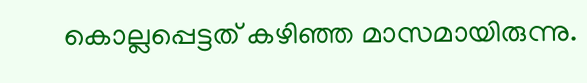കൊല്ലപ്പെട്ടത് കഴിഞ്ഞ മാസമായിരുന്നു.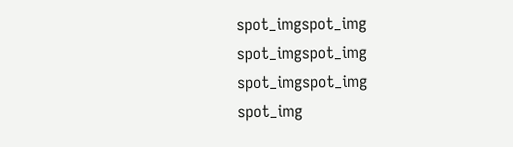spot_imgspot_img
spot_imgspot_img
spot_imgspot_img
spot_img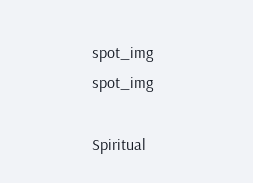spot_img
spot_img

Spiritual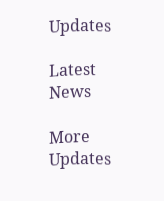Updates

Latest News

More Updates